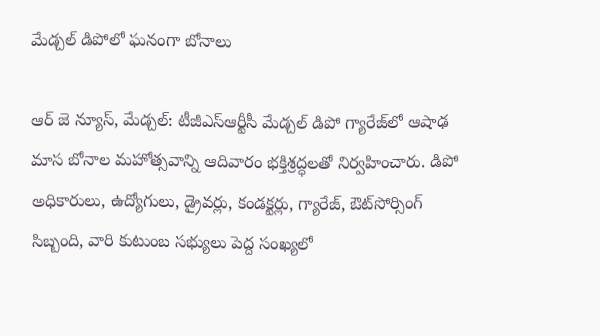మేడ్చల్ డిపోలో ఘనంగా బోనాలు

ఆర్ జె న్యూస్, మేడ్చల్: టీజీఎస్‌ఆర్టీసీ మేడ్చల్ డిపో గ్యారేజ్‌లో ఆషాఢ మాస బోనాల మహోత్సవాన్ని ఆదివారం భక్తిశ్రద్ధలతో నిర్వహించారు. డిపో అధికారులు, ఉద్యోగులు, డ్రైవర్లు, కండక్టర్లు, గ్యారేజ్, ఔట్‌సోర్సింగ్ సిబ్బంది, వారి కుటుంబ సభ్యులు పెద్ద సంఖ్యలో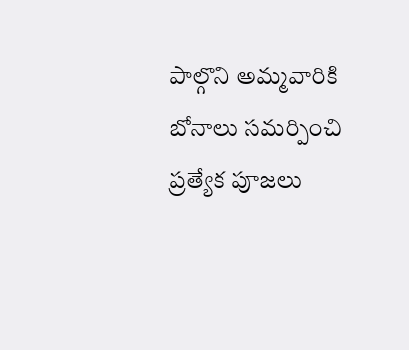పాల్గొని అమ్మవారికి బోనాలు సమర్పించి ప్రత్యేక పూజలు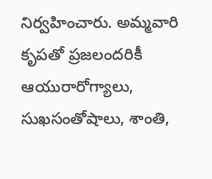నిర్వహించారు. అమ్మవారి కృపతో ప్రజలందరికీ ఆయురారోగ్యాలు, సుఖసంతోషాలు, శాంతి,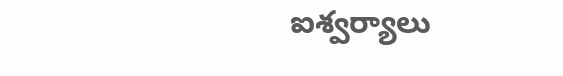ఐశ్వర్యాలు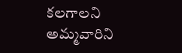కలగాలని అమ్మవారిని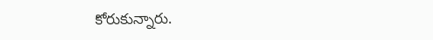కోరుకున్నారు.